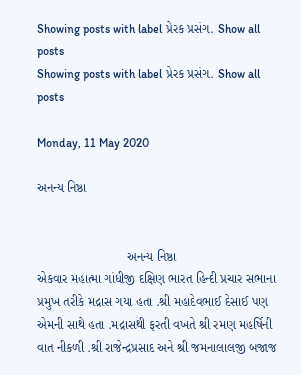Showing posts with label પ્રેરક પ્રસંગ. Show all posts
Showing posts with label પ્રેરક પ્રસંગ. Show all posts

Monday, 11 May 2020

અનન્ય નિષ્ઠા


                         અનન્ય નિષ્ઠા
એકવાર મહાત્મા ગાંધીજી દક્ષિણ ભારત હિન્દી પ્રચાર સભાના પ્રમુખ તરીકે મદ્રાસ ગયા હતા .શ્રી મહાદેવભાઈ દેસાઈ પણ એમની સાથે હતા .મદ્રાસથી ફરતી વખતે શ્રી રમણ મહર્ષિની વાત નીકળી .શ્રી રાજેન્દ્રપ્રસાદ અને શ્રી જમનાલાલજી બજાજ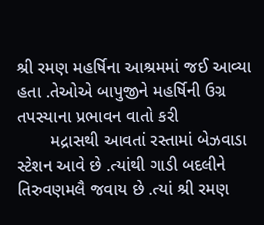શ્રી રમણ મહર્ષિના આશ્રમમાં જઈ આવ્યા હતા .તેઓએ બાપુજીને મહર્ષિની ઉગ્ર તપસ્યાના પ્રભાવન વાતો કરી
       મદ્રાસથી આવતાં રસ્તામાં બેઝવાડા સ્ટેશન આવે છે .ત્યાંથી ગાડી બદલીને તિરુવણમલૈ જવાય છે .ત્યાં શ્રી રમણ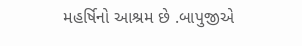મહર્ષિનો આશ્રમ છે .બાપુજીએ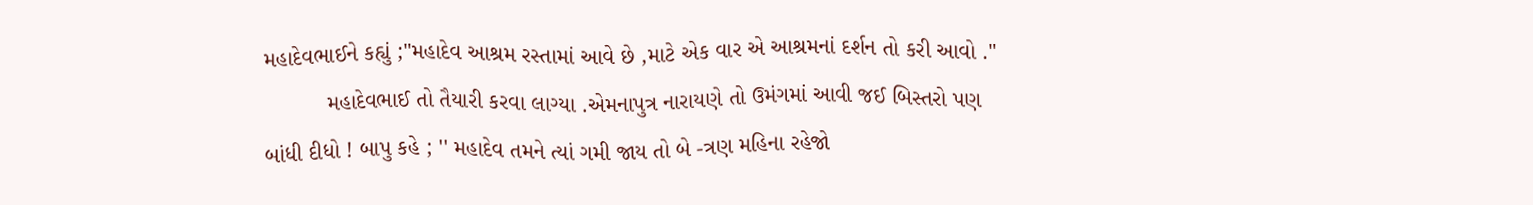મહાદેવભાઈને કહ્યું ;"મહાદેવ આશ્રમ રસ્તામાં આવે છે ,માટે એક વાર એ આશ્રમનાં દર્શન તો કરી આવો ."
          મહાદેવભાઈ તો તૈયારી કરવા લાગ્યા .એમનાપુત્ર નારાયણે તો ઉમંગમાં આવી જઈ બિસ્તરો પણ બાંધી દીધો ! બાપુ કહે ; '' મહાદેવ તમને ત્યાં ગમી જાય તો બે -ત્રણ મહિના રહેજો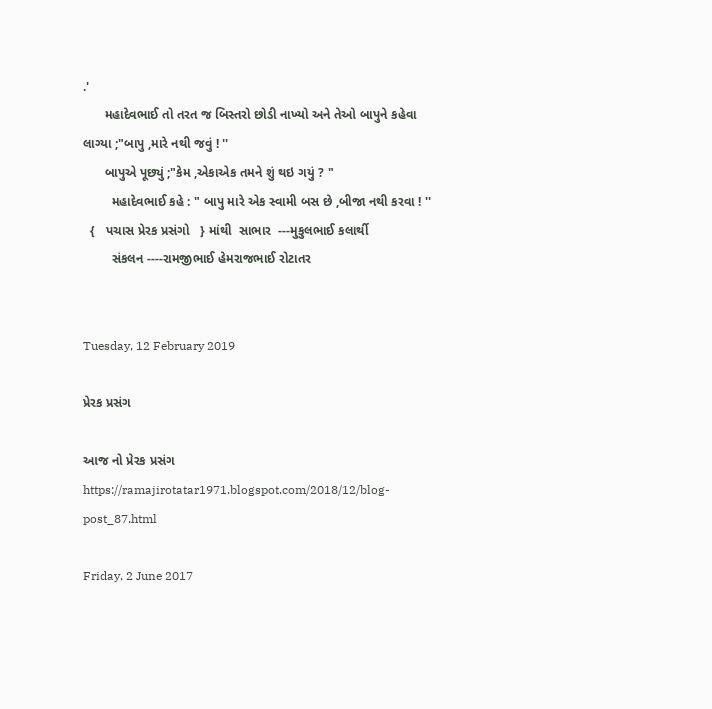.'
      મહાદેવભાઈ તો તરત જ બિસ્તરો છોડી નાખ્યો અને તેઓ બાપુને કહેવા લાગ્યા ;"બાપુ ,મારે નથી જવું ! ''
      બાપુએ પૂછ્યું ;"કેમ ,એકાએક તમને શું થઇ ગયું ? "
        મહાદેવભાઈ કહે : " બાપુ મારે એક સ્વામી બસ છે ,બીજા નથી કરવા ! ''
  {   પચાસ પ્રેરક પ્રસંગો   } માંથી  સાભાર  ---મુકુલભાઈ કલાર્થી
        સંકલન ----રામજીભાઈ હેમરાજભાઈ રોટાતર


Tuesday, 12 February 2019

પ્રેરક પ્રસંગ

આજ નો પ્રેરક પ્રસંગ https://ramajirotatar1971.blogspot.com/2018/12/blog-post_87.html

Friday, 2 June 2017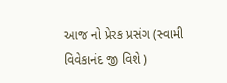આજ નો પ્રેરક પ્રસંગ (સ્વામી વિવેકાનંદ જી વિશે )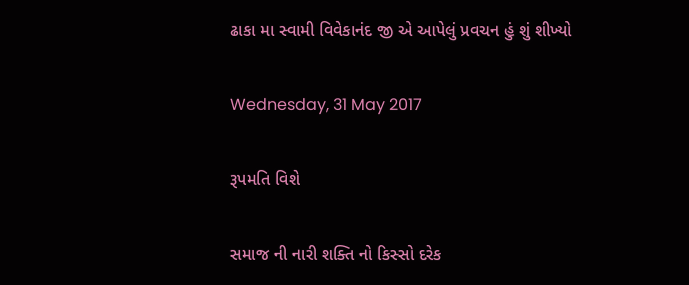ઢાકા મા સ્વામી વિવેકાનંદ જી એ આપેલું પ્રવચન હું શું શીખ્યો

Wednesday, 31 May 2017

રૂપમતિ વિશે

સમાજ ની નારી શક્તિ નો કિસ્સો દરેક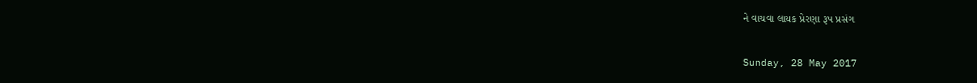ને વાચવા લાયક પ્રેરણા રૂપ પ્રસંગ

Sunday, 28 May 2017